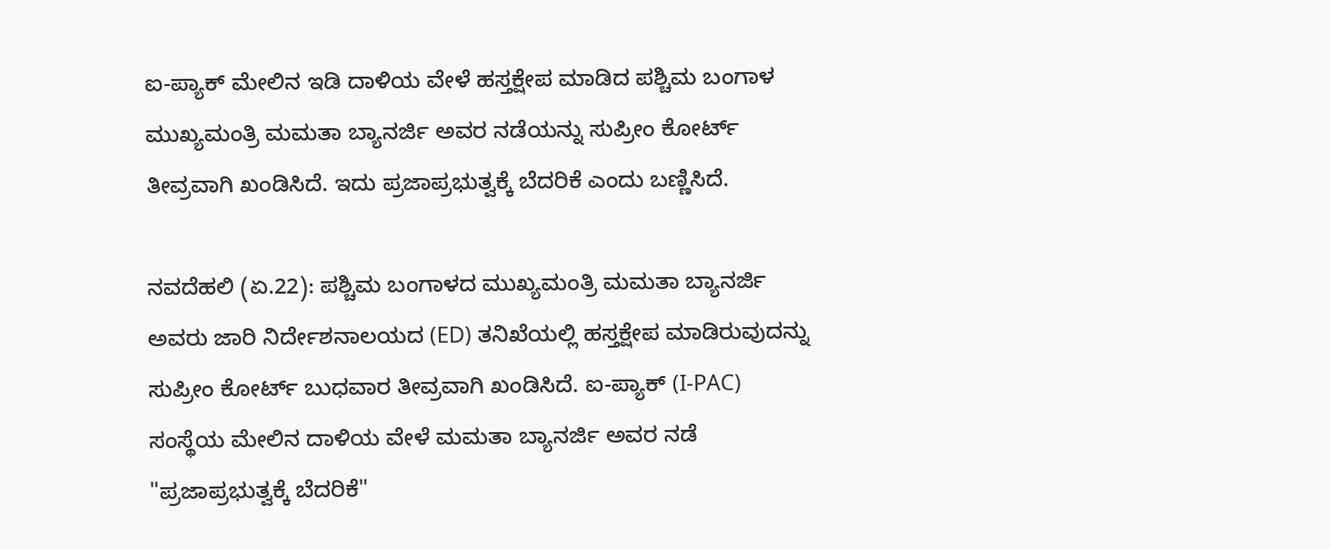ಐ-ಪ್ಯಾಕ್ ಮೇಲಿನ ಇಡಿ ದಾಳಿಯ ವೇಳೆ ಹಸ್ತಕ್ಷೇಪ ಮಾಡಿದ ಪಶ್ಚಿಮ ಬಂಗಾಳ ಮುಖ್ಯಮಂತ್ರಿ ಮಮತಾ ಬ್ಯಾನರ್ಜಿ ಅವರ ನಡೆಯನ್ನು ಸುಪ್ರೀಂ ಕೋರ್ಟ್ ತೀವ್ರವಾಗಿ ಖಂಡಿಸಿದೆ. ಇದು ಪ್ರಜಾಪ್ರಭುತ್ವಕ್ಕೆ ಬೆದರಿಕೆ ಎಂದು ಬಣ್ಣಿಸಿದೆ.

ನವದೆಹಲಿ (ಏ.22): ಪಶ್ಚಿಮ ಬಂಗಾಳದ ಮುಖ್ಯಮಂತ್ರಿ ಮಮತಾ ಬ್ಯಾನರ್ಜಿ ಅವರು ಜಾರಿ ನಿರ್ದೇಶನಾಲಯದ (ED) ತನಿಖೆಯಲ್ಲಿ ಹಸ್ತಕ್ಷೇಪ ಮಾಡಿರುವುದನ್ನು ಸುಪ್ರೀಂ ಕೋರ್ಟ್ ಬುಧವಾರ ತೀವ್ರವಾಗಿ ಖಂಡಿಸಿದೆ. ಐ-ಪ್ಯಾಕ್ (I-PAC) ಸಂಸ್ಥೆಯ ಮೇಲಿನ ದಾಳಿಯ ವೇಳೆ ಮಮತಾ ಬ್ಯಾನರ್ಜಿ ಅವರ ನಡೆ "ಪ್ರಜಾಪ್ರಭುತ್ವಕ್ಕೆ ಬೆದರಿಕೆ"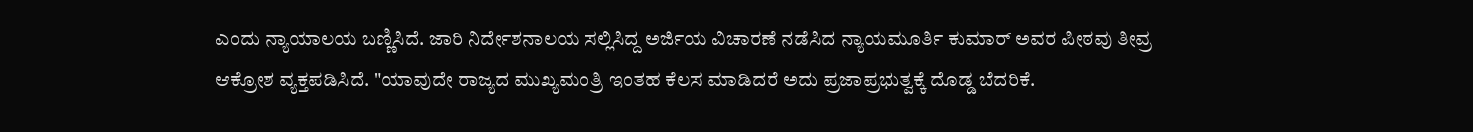ಎಂದು ನ್ಯಾಯಾಲಯ ಬಣ್ಣಿಸಿದೆ. ಜಾರಿ ನಿರ್ದೇಶನಾಲಯ ಸಲ್ಲಿಸಿದ್ದ ಅರ್ಜಿಯ ವಿಚಾರಣೆ ನಡೆಸಿದ ನ್ಯಾಯಮೂರ್ತಿ ಕುಮಾರ್ ಅವರ ಪೀಠವು ತೀವ್ರ ಆಕ್ರೋಶ ವ್ಯಕ್ತಪಡಿಸಿದೆ. "ಯಾವುದೇ ರಾಜ್ಯದ ಮುಖ್ಯಮಂತ್ರಿ ಇಂತಹ ಕೆಲಸ ಮಾಡಿದರೆ ಅದು ಪ್ರಜಾಪ್ರಭುತ್ವಕ್ಕೆ ದೊಡ್ಡ ಬೆದರಿಕೆ.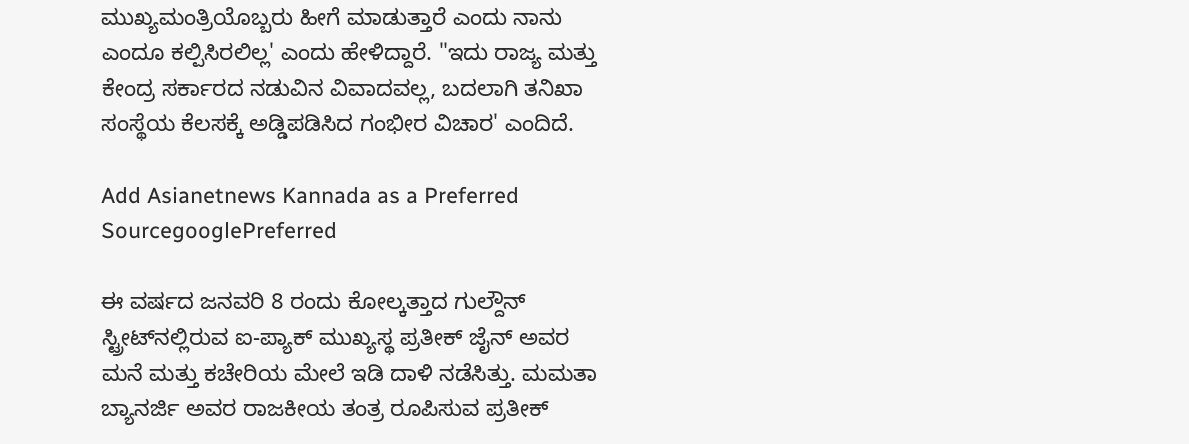ಮುಖ್ಯಮಂತ್ರಿಯೊಬ್ಬರು ಹೀಗೆ ಮಾಡುತ್ತಾರೆ ಎಂದು ನಾನು ಎಂದೂ ಕಲ್ಪಿಸಿರಲಿಲ್ಲ' ಎಂದು ಹೇಳಿದ್ದಾರೆ. "ಇದು ರಾಜ್ಯ ಮತ್ತು ಕೇಂದ್ರ ಸರ್ಕಾರದ ನಡುವಿನ ವಿವಾದವಲ್ಲ, ಬದಲಾಗಿ ತನಿಖಾ ಸಂಸ್ಥೆಯ ಕೆಲಸಕ್ಕೆ ಅಡ್ಡಿಪಡಿಸಿದ ಗಂಭೀರ ವಿಚಾರ' ಎಂದಿದೆ.

Add Asianetnews Kannada as a Preferred SourcegooglePreferred

ಈ ವರ್ಷದ ಜನವರಿ 8 ರಂದು ಕೋಲ್ಕತ್ತಾದ ಗುಲ್ದೌನ್ ಸ್ಟ್ರೀಟ್‌ನಲ್ಲಿರುವ ಐ-ಪ್ಯಾಕ್ ಮುಖ್ಯಸ್ಥ ಪ್ರತೀಕ್ ಜೈನ್ ಅವರ ಮನೆ ಮತ್ತು ಕಚೇರಿಯ ಮೇಲೆ ಇಡಿ ದಾಳಿ ನಡೆಸಿತ್ತು. ಮಮತಾ ಬ್ಯಾನರ್ಜಿ ಅವರ ರಾಜಕೀಯ ತಂತ್ರ ರೂಪಿಸುವ ಪ್ರತೀಕ್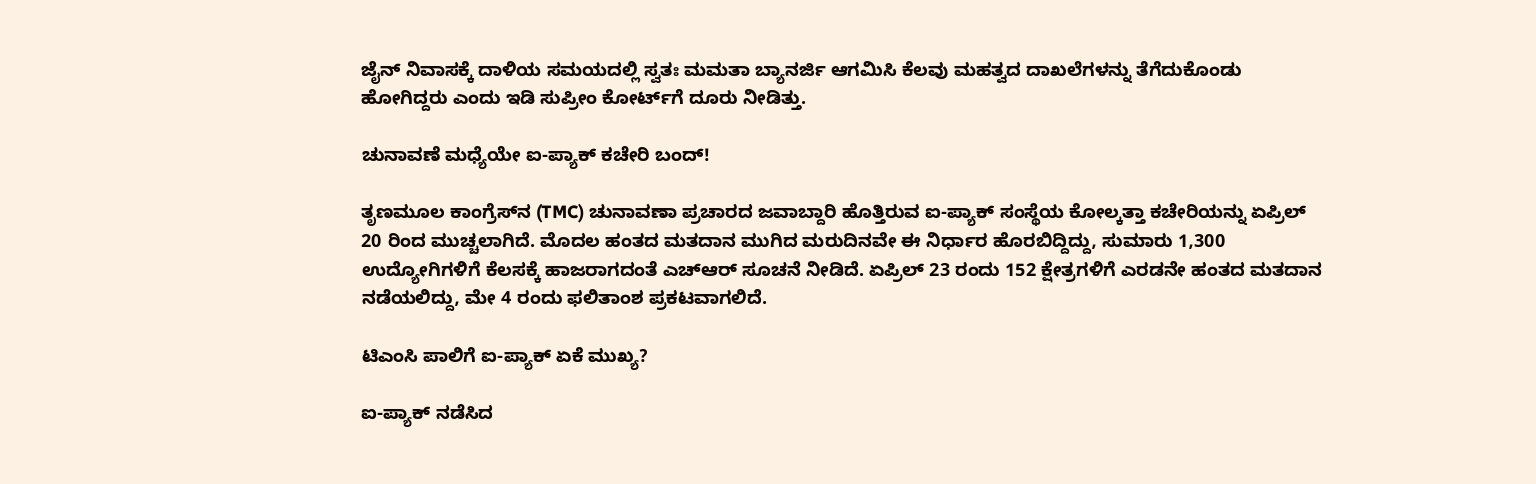ಜೈನ್ ನಿವಾಸಕ್ಕೆ ದಾಳಿಯ ಸಮಯದಲ್ಲಿ ಸ್ವತಃ ಮಮತಾ ಬ್ಯಾನರ್ಜಿ ಆಗಮಿಸಿ ಕೆಲವು ಮಹತ್ವದ ದಾಖಲೆಗಳನ್ನು ತೆಗೆದುಕೊಂಡು ಹೋಗಿದ್ದರು ಎಂದು ಇಡಿ ಸುಪ್ರೀಂ ಕೋರ್ಟ್‌ಗೆ ದೂರು ನೀಡಿತ್ತು.

ಚುನಾವಣೆ ಮಧ್ಯೆಯೇ ಐ-ಪ್ಯಾಕ್ ಕಚೇರಿ ಬಂದ್!

ತೃಣಮೂಲ ಕಾಂಗ್ರೆಸ್‌ನ (TMC) ಚುನಾವಣಾ ಪ್ರಚಾರದ ಜವಾಬ್ದಾರಿ ಹೊತ್ತಿರುವ ಐ-ಪ್ಯಾಕ್ ಸಂಸ್ಥೆಯ ಕೋಲ್ಕತ್ತಾ ಕಚೇರಿಯನ್ನು ಏಪ್ರಿಲ್ 20 ರಿಂದ ಮುಚ್ಚಲಾಗಿದೆ. ಮೊದಲ ಹಂತದ ಮತದಾನ ಮುಗಿದ ಮರುದಿನವೇ ಈ ನಿರ್ಧಾರ ಹೊರಬಿದ್ದಿದ್ದು, ಸುಮಾರು 1,300 ಉದ್ಯೋಗಿಗಳಿಗೆ ಕೆಲಸಕ್ಕೆ ಹಾಜರಾಗದಂತೆ ಎಚ್‌ಆರ್ ಸೂಚನೆ ನೀಡಿದೆ. ಏಪ್ರಿಲ್ 23 ರಂದು 152 ಕ್ಷೇತ್ರಗಳಿಗೆ ಎರಡನೇ ಹಂತದ ಮತದಾನ ನಡೆಯಲಿದ್ದು, ಮೇ 4 ರಂದು ಫಲಿತಾಂಶ ಪ್ರಕಟವಾಗಲಿದೆ.

ಟಿಎಂಸಿ ಪಾಲಿಗೆ ಐ-ಪ್ಯಾಕ್ ಏಕೆ ಮುಖ್ಯ?

ಐ-ಪ್ಯಾಕ್ ನಡೆಸಿದ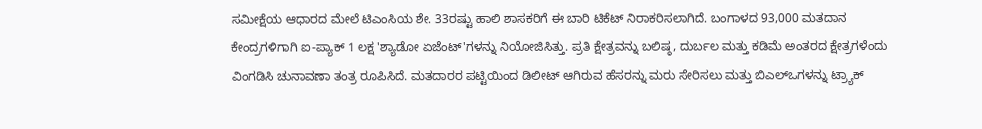ಸಮೀಕ್ಷೆಯ ಆಧಾರದ ಮೇಲೆ ಟಿಎಂಸಿಯ ಶೇ. 33ರಷ್ಟು ಹಾಲಿ ಶಾಸಕರಿಗೆ ಈ ಬಾರಿ ಟಿಕೆಟ್ ನಿರಾಕರಿಸಲಾಗಿದೆ. ಬಂಗಾಳದ 93,000 ಮತದಾನ ಕೇಂದ್ರಗಳಿಗಾಗಿ ಐ-ಪ್ಯಾಕ್ 1 ಲಕ್ಷ 'ಶ್ಯಾಡೋ ಏಜೆಂಟ್'ಗಳನ್ನು ನಿಯೋಜಿಸಿತ್ತು. ಪ್ರತಿ ಕ್ಷೇತ್ರವನ್ನು ಬಲಿಷ್ಠ, ದುರ್ಬಲ ಮತ್ತು ಕಡಿಮೆ ಅಂತರದ ಕ್ಷೇತ್ರಗಳೆಂದು ವಿಂಗಡಿಸಿ ಚುನಾವಣಾ ತಂತ್ರ ರೂಪಿಸಿದೆ. ಮತದಾರರ ಪಟ್ಟಿಯಿಂದ ಡಿಲೀಟ್ ಆಗಿರುವ ಹೆಸರನ್ನು ಮರು ಸೇರಿಸಲು ಮತ್ತು ಬಿಎಲ್‌ಒಗಳನ್ನು ಟ್ರ್ಯಾಕ್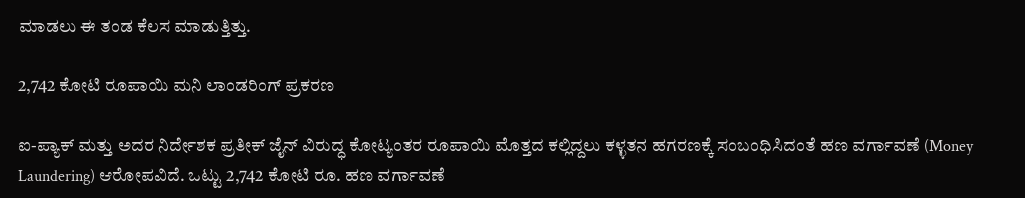ಮಾಡಲು ಈ ತಂಡ ಕೆಲಸ ಮಾಡುತ್ತಿತ್ತು.

2,742 ಕೋಟಿ ರೂಪಾಯಿ ಮನಿ ಲಾಂಡರಿಂಗ್ ಪ್ರಕರಣ

ಐ-ಪ್ಯಾಕ್ ಮತ್ತು ಅದರ ನಿರ್ದೇಶಕ ಪ್ರತೀಕ್ ಜೈನ್ ವಿರುದ್ಧ ಕೋಟ್ಯಂತರ ರೂಪಾಯಿ ಮೊತ್ತದ ಕಲ್ಲಿದ್ದಲು ಕಳ್ಳತನ ಹಗರಣಕ್ಕೆ ಸಂಬಂಧಿಸಿದಂತೆ ಹಣ ವರ್ಗಾವಣೆ (Money Laundering) ಆರೋಪವಿದೆ. ಒಟ್ಟು 2,742 ಕೋಟಿ ರೂ. ಹಣ ವರ್ಗಾವಣೆ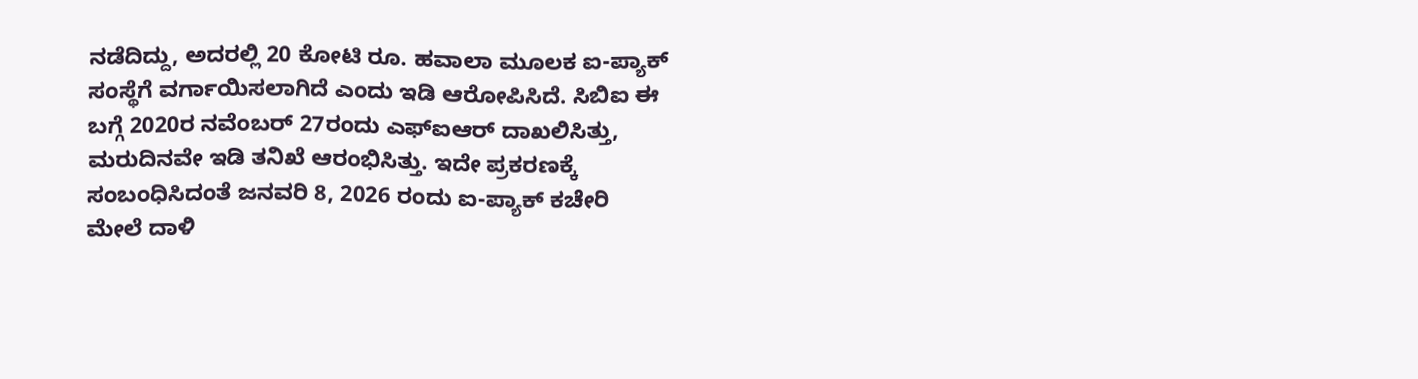ನಡೆದಿದ್ದು, ಅದರಲ್ಲಿ 20 ಕೋಟಿ ರೂ. ಹವಾಲಾ ಮೂಲಕ ಐ-ಪ್ಯಾಕ್ ಸಂಸ್ಥೆಗೆ ವರ್ಗಾಯಿಸಲಾಗಿದೆ ಎಂದು ಇಡಿ ಆರೋಪಿಸಿದೆ. ಸಿಬಿಐ ಈ ಬಗ್ಗೆ 2020ರ ನವೆಂಬರ್ 27ರಂದು ಎಫ್‌ಐಆರ್ ದಾಖಲಿಸಿತ್ತು, ಮರುದಿನವೇ ಇಡಿ ತನಿಖೆ ಆರಂಭಿಸಿತ್ತು. ಇದೇ ಪ್ರಕರಣಕ್ಕೆ ಸಂಬಂಧಿಸಿದಂತೆ ಜನವರಿ 8, 2026 ರಂದು ಐ-ಪ್ಯಾಕ್ ಕಚೇರಿ ಮೇಲೆ ದಾಳಿ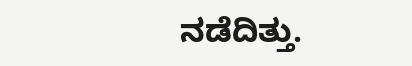ನಡೆದಿತ್ತು.